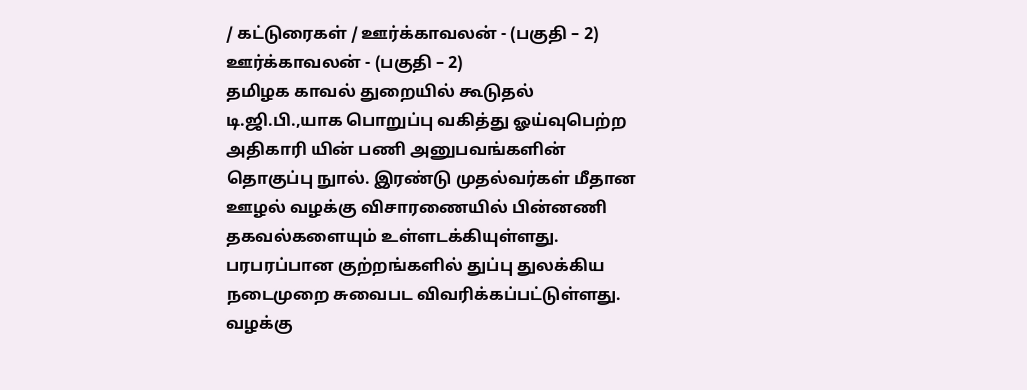/ கட்டுரைகள் / ஊர்க்காவலன் - (பகுதி – 2)
ஊர்க்காவலன் - (பகுதி – 2)
தமிழக காவல் துறையில் கூடுதல் டி.ஜி.பி.,யாக பொறுப்பு வகித்து ஓய்வுபெற்ற அதிகாரி யின் பணி அனுபவங்களின் தொகுப்பு நுால். இரண்டு முதல்வர்கள் மீதான ஊழல் வழக்கு விசாரணையில் பின்னணி தகவல்களையும் உள்ளடக்கியுள்ளது. பரபரப்பான குற்றங்களில் துப்பு துலக்கிய நடைமுறை சுவைபட விவரிக்கப்பட்டுள்ளது. வழக்கு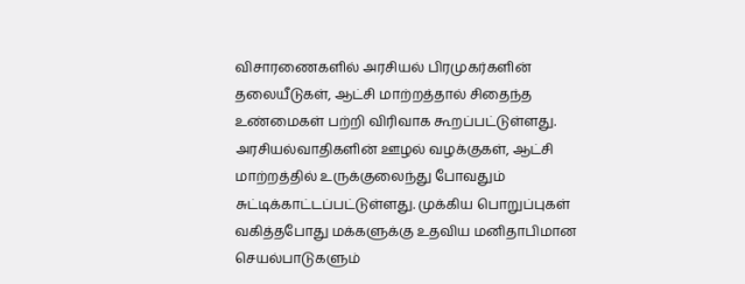விசாரணைகளில் அரசியல் பிரமுகர்களின் தலையீடுகள், ஆட்சி மாற்றத்தால் சிதைந்த உண்மைகள் பற்றி விரிவாக கூறப்பட்டுள்ளது. அரசியல்வாதிகளின் ஊழல் வழக்குகள், ஆட்சி மாற்றத்தில் உருக்குலைந்து போவதும் சுட்டிக்காட்டப்பட்டுள்ளது. முக்கிய பொறுப்புகள் வகித்தபோது மக்களுக்கு உதவிய மனிதாபிமான செயல்பாடுகளும்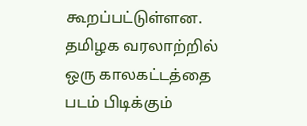கூறப்பட்டுள்ளன. தமிழக வரலாற்றில் ஒரு காலகட்டத்தை படம் பிடிக்கும்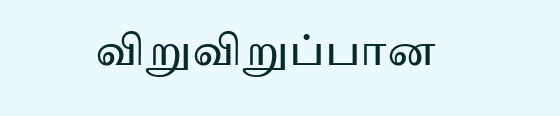விறுவிறுப்பான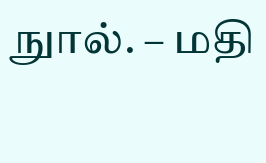நுால். – மதி